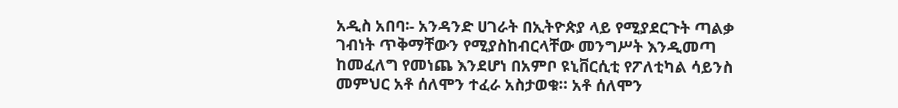አዲስ አበባ፡- አንዳንድ ሀገራት በኢትዮጵያ ላይ የሚያደርጉት ጣልቃ ገብነት ጥቅማቸውን የሚያስከብርላቸው መንግሥት እንዲመጣ ከመፈለግ የመነጨ እንደሆነ በአምቦ ዩኒቨርሲቲ የፖለቲካል ሳይንስ መምህር አቶ ሰለሞን ተፈራ አስታወቁ። አቶ ሰለሞን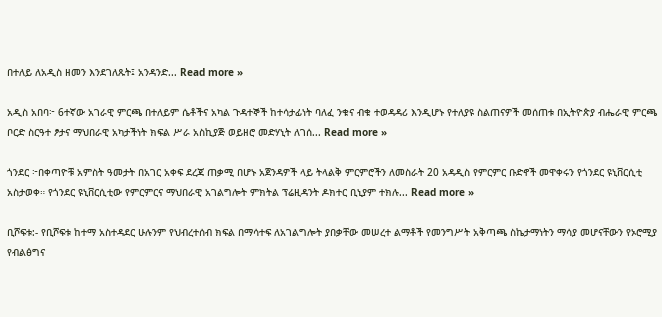በተለይ ለአዲስ ዘመን እንደገለጹት፤ አንዳንድ... Read more »

አዲስ አበባ፦ 6ተኛው አገራዊ ምርጫ በተለይም ሴቶችና አካል ጉዳተኞች ከተሳታፊነት ባለፈ ንቁና ብቁ ተወዳዳሪ እንዲሆኑ የተለያዩ ስልጠናዎች መሰጠቱ በኢትዮጵያ ብሔራዊ ምርጫ ቦርድ ስርዓተ ፆታና ማህበራዊ አካታችነት ክፍል ሥራ አስኪያጅ ወይዘሮ መድሃኒት ለገሰ... Read more »

ጎንደር ፦በቀጣዮቹ አምስት ዓመታት በአገር አቀፍ ደረጃ ጠቃሚ በሆኑ አጀንዳዎች ላይ ትላልቅ ምርምሮችን ለመስራት 20 አዳዲስ የምርምር ቡድኖች መዋቀሩን የጎንደር ዩኒቨርሲቲ አስታወቀ። የጎንደር ዩኒቨርሲቲው የምርምርና ማህበራዊ አገልግሎት ምክትል ፕሬዚዳንት ዶክተር ቢኒያም ተክሉ... Read more »

ቢሾፍቱ:- የቢሾፍቱ ከተማ አስተዳደር ሁሉንም የህብረተሰብ ክፍል በማሳተፍ ለአገልግሎት ያበቃቸው መሠረተ ልማቶች የመንግሥት አቅጣጫ ስኬታማነትን ማሳያ መሆናቸውን የኦሮሚያ የብልፅግና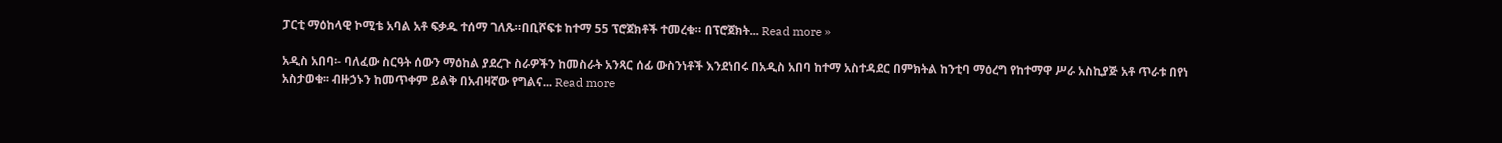ፓርቲ ማዕከላዊ ኮሚቴ አባል አቶ ፍቃዱ ተሰማ ገለጹ።በቢሾፍቱ ከተማ 55 ፕሮጀክቶች ተመረቁ። በፕሮጀክት... Read more »

አዲስ አበባ፡- ባለፈው ስርዓት ሰውን ማዕከል ያደረጉ ስራዎችን ከመስራት አንጻር ሰፊ ውስንነቶች እንደነበሩ በአዲስ አበባ ከተማ አስተዳደር በምክትል ከንቲባ ማዕረግ የከተማዋ ሥራ አስኪያጅ አቶ ጥራቱ በየነ አስታወቁ፡፡ ብዙኃኑን ከመጥቀም ይልቅ በአብዛኛው የግልና... Read more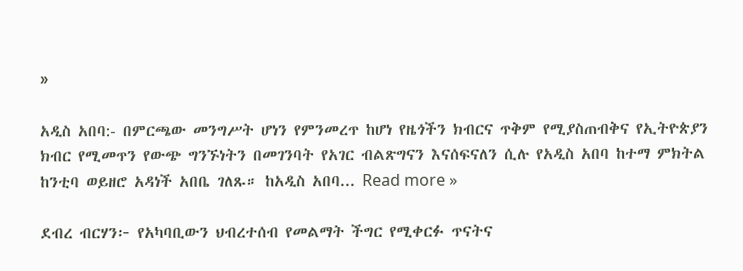»

አዲስ አበባ:- በምርጫው መንግሥት ሆነን የምንመረጥ ከሆነ የዜጎችን ክብርና ጥቅም የሚያስጠብቅና የኢትዮጵያን ክብር የሚመጥን የውጭ ግንኙነትን በመገንባት የአገር ብልጽግናን እናሰፍናለን ሲሉ የአዲስ አበባ ከተማ ምክትል ከንቲባ ወይዘሮ አዳነች አበቤ ገለጹ። ከአዲስ አበባ... Read more »

ደብረ ብርሃን፦ የአካባቢውን ህብረተሰብ የመልማት ችግር የሚቀርፉ ጥናትና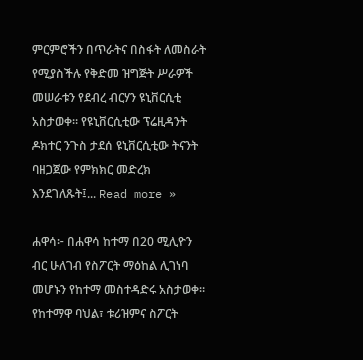ምርምሮችን በጥራትና በስፋት ለመስራት የሚያስችሉ የቅድመ ዝግጅት ሥራዎች መሠራቱን የደብረ ብርሃን ዩኒቨርሲቲ አስታወቀ። የዩኒቨርሲቲው ፕሬዚዳንት ዶክተር ንጉስ ታደሰ ዩኒቨርሲቲው ትናንት ባዘጋጀው የምክክር መድረክ እንደገለጹት፤... Read more »

ሐዋሳ፦ በሐዋሳ ከተማ በ20 ሚሊዮን ብር ሁለገብ የስፖርት ማዕከል ሊገነባ መሆኑን የከተማ መስተዳድሩ አስታወቀ። የከተማዋ ባህል፣ ቱሪዝምና ስፖርት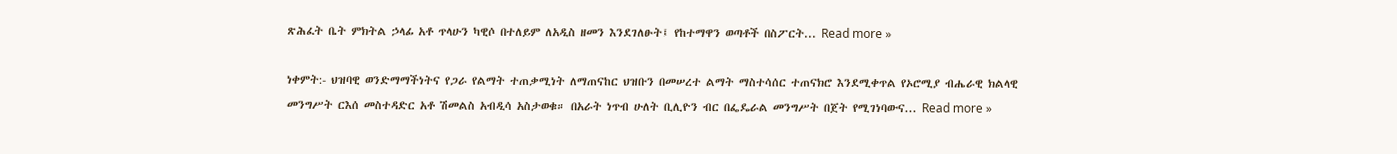ጽሕፈት ቤት ምክትል ኃላፊ አቶ ጥላሁን ካዊሶ በተለይም ለአዲስ ዘመን እንደገለፁት፤ የከተማዋን ወጣቶች በስፖርት... Read more »

ነቀምት:- ህዝባዊ ወንድማማችነትና የጋራ የልማት ተጠቃሚነት ለማጠናከር ህዝቡን በመሠረተ ልማት ማስተሳሰር ተጠናክሮ እንደሚቀጥል የኦሮሚያ ብሔራዊ ክልላዊ መንግሥት ርእሰ መስተዳድር አቶ ሽመልስ አብዲሳ አስታወቁ። በአራት ነጥብ ሁለት ቢሊዮን ብር በፌዴራል መንግሥት በጀት የሚገነባውና... Read more »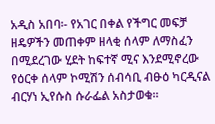አዲስ አበባ፡- የአገር በቀል የችግር መፍቻ ዘዴዎችን መጠቀም ዘላቂ ሰላም ለማስፈን በሚደረገው ሂደት ከፍተኛ ሚና እንደሚኖረው የዕርቀ ሰላም ኮሚሽን ሰብሳቢ ብፁዕ ካርዲናል ብርሃነ ኢየሱስ ሱራፌል አስታወቁ።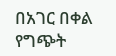በአገር በቀል የግጭት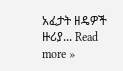አፈታት ዘዴዎች ዙሪያ... Read more »